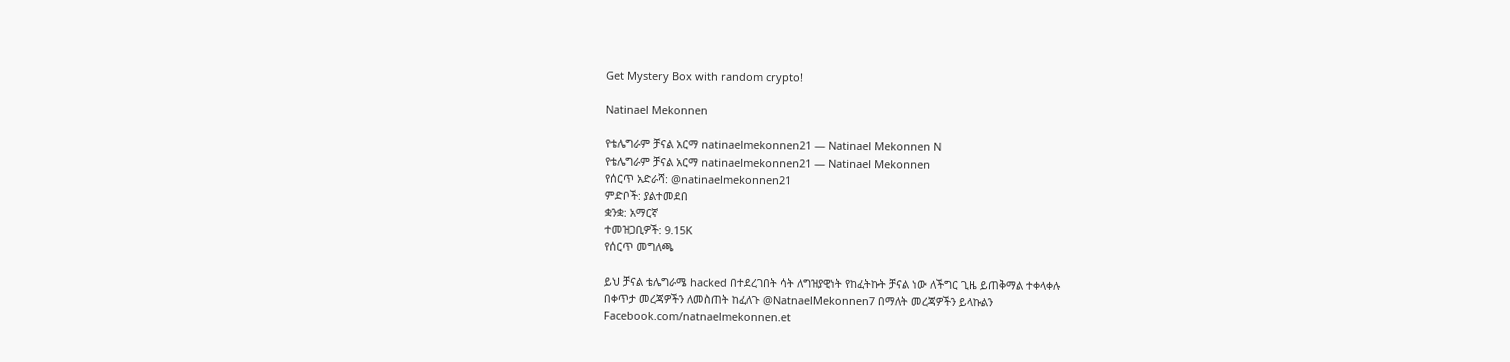Get Mystery Box with random crypto!

Natinael Mekonnen

የቴሌግራም ቻናል አርማ natinaelmekonnen21 — Natinael Mekonnen N
የቴሌግራም ቻናል አርማ natinaelmekonnen21 — Natinael Mekonnen
የሰርጥ አድራሻ: @natinaelmekonnen21
ምድቦች: ያልተመደበ
ቋንቋ: አማርኛ
ተመዝጋቢዎች: 9.15K
የሰርጥ መግለጫ

ይህ ቻናል ቴሌግራሜ hacked በተደረገበት ሳት ለግዝያዊነት የከፈትኩት ቻናል ነው ለችግር ጊዜ ይጠቅማል ተቀላቀሉ
በቀጥታ መረጃዎችን ለመስጠት ከፈለጉ @NatnaelMekonnen7 በማለት መረጃዎችን ይላኩልን
Facebook.com/natnaelmekonnen.et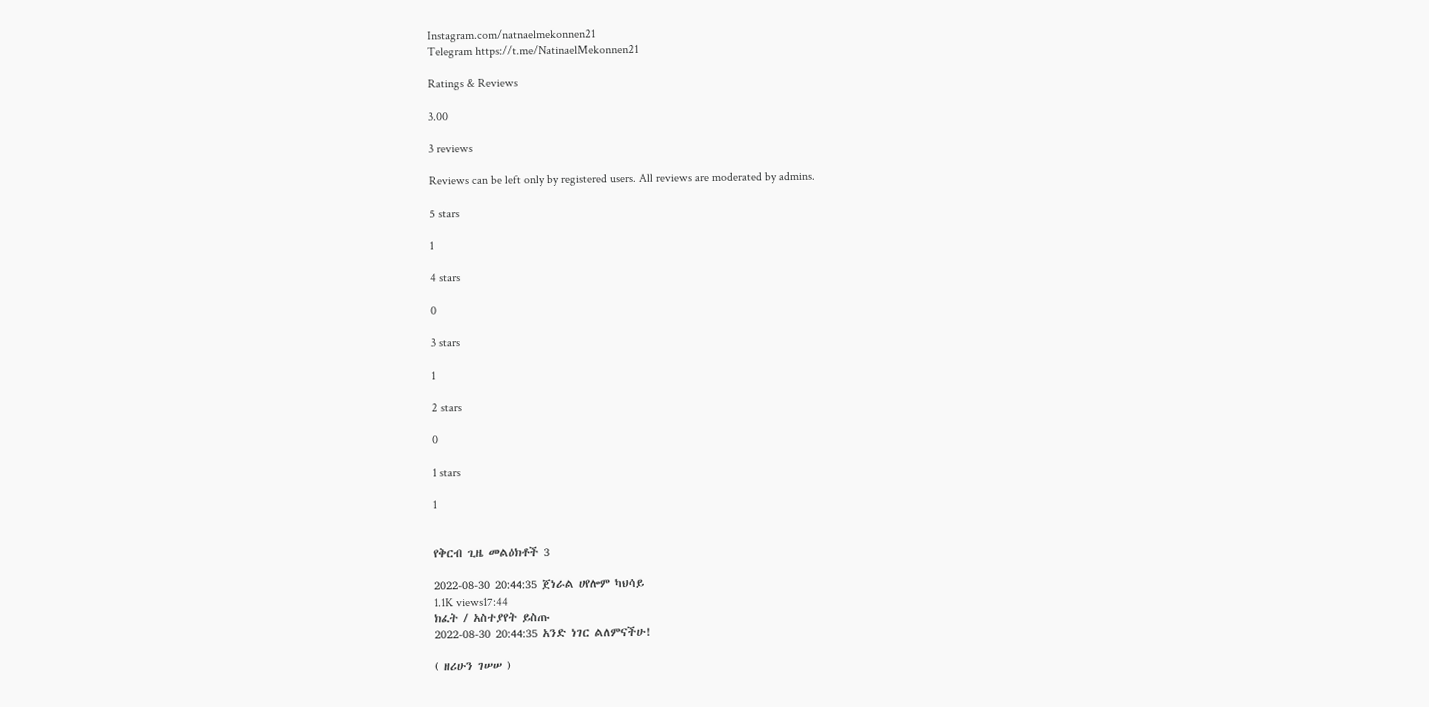Instagram.com/natnaelmekonnen21
Telegram https://t.me/NatinaelMekonnen21

Ratings & Reviews

3.00

3 reviews

Reviews can be left only by registered users. All reviews are moderated by admins.

5 stars

1

4 stars

0

3 stars

1

2 stars

0

1 stars

1


የቅርብ ጊዜ መልዕክቶች 3

2022-08-30 20:44:35 ጀነራል ሀየሎም ካህሳይ
1.1K views17:44
ክፈት / አስተያየት ይስጡ
2022-08-30 20:44:35 አንድ ነገር ልለምናችሁ!

( ዘሪሁን ገሠሠ )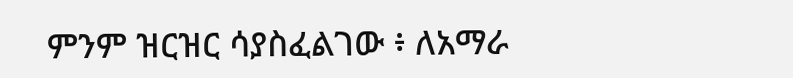ምንም ዝርዝር ሳያስፈልገው ፥ ለአማራ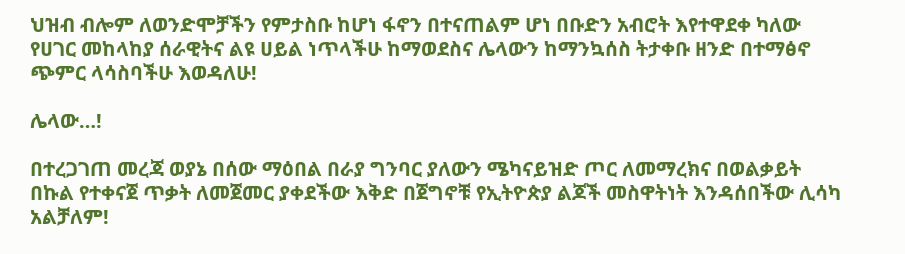ህዝብ ብሎም ለወንድሞቻችን የምታስቡ ከሆነ ፋኖን በተናጠልም ሆነ በቡድን አብሮት እየተዋደቀ ካለው የሀገር መከላከያ ሰራዊትና ልዩ ሀይል ነጥላችሁ ከማወደስና ሌላውን ከማንኳሰስ ትታቀቡ ዘንድ በተማፅኖ ጭምር ላሳስባችሁ እወዳለሁ!

ሌላው…!

በተረጋገጠ መረጃ ወያኔ በሰው ማዕበል በራያ ግንባር ያለውን ሜካናይዝድ ጦር ለመማረክና በወልቃይት በኩል የተቀናጀ ጥቃት ለመጀመር ያቀደችው እቅድ በጀግኖቹ የኢትዮጵያ ልጆች መስዋትነት እንዳሰበችው ሊሳካ አልቻለም!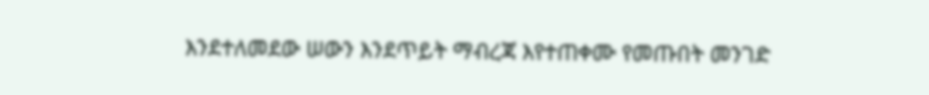እንደተለመደው ሠውን እንደጥይት ማብረጃ እየተጠቀሙ የመጡበት መንገድ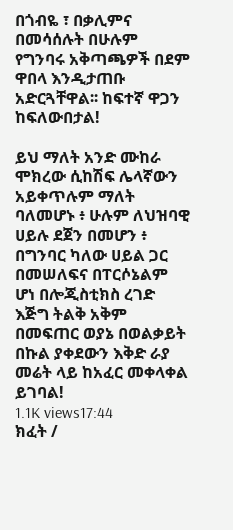በጎብዬ ፣ በቃሊምና በመሳሰሉት በሁሉም የግንባሩ አቅጣጫዎች በደም ዋበላ እንዲታጠቡ አድርጓቸዋል፡፡ ከፍተኛ ዋጋን ከፍለውበታል!

ይህ ማለት አንድ ሙከራ ሞክረው ሲከሽፍ ሌላኛውን አይቀጥሉም ማለት ባለመሆኑ ፥ ሁሉም ለህዝባዊ ሀይሉ ደጀን በመሆን ፥ በግንባር ካለው ሀይል ጋር በመሠለፍና በፐርሶኔልም ሆነ በሎጂስቲክስ ረገድ እጅግ ትልቅ አቅም በመፍጠር ወያኔ በወልቃይት በኩል ያቀደውን እቅድ ራያ መሬት ላይ ከአፈር መቀላቀል ይገባል!
1.1K views17:44
ክፈት /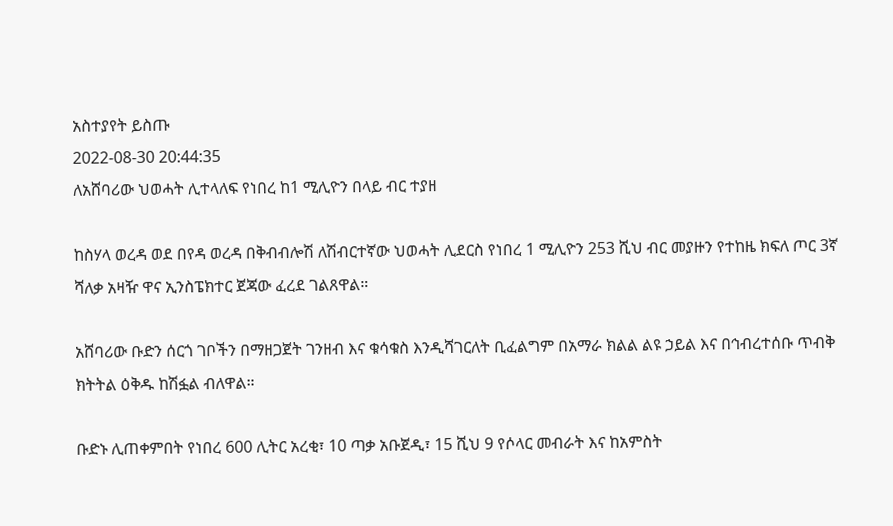አስተያየት ይስጡ
2022-08-30 20:44:35
ለአሸባሪው ህወሓት ሊተላለፍ የነበረ ከ1 ሚሊዮን በላይ ብር ተያዘ

ከስሃላ ወረዳ ወደ በየዳ ወረዳ በቅብብሎሽ ለሽብርተኛው ህወሓት ሊደርስ የነበረ 1 ሚሊዮን 253 ሺህ ብር መያዙን የተከዜ ክፍለ ጦር 3ኛ ሻለቃ አዛዥ ዋና ኢንስፔክተር ጀጃው ፈረደ ገልጸዋል።

አሸባሪው ቡድን ሰርጎ ገቦችን በማዘጋጀት ገንዘብ እና ቁሳቁስ እንዲሻገርለት ቢፈልግም በአማራ ክልል ልዩ ኃይል እና በኅብረተሰቡ ጥብቅ ክትትል ዕቅዱ ከሽፏል ብለዋል።

ቡድኑ ሊጠቀምበት የነበረ 600 ሊትር አረቂ፣ 10 ጣቃ አቡጀዲ፣ 15 ሺህ 9 የሶላር መብራት እና ከአምስት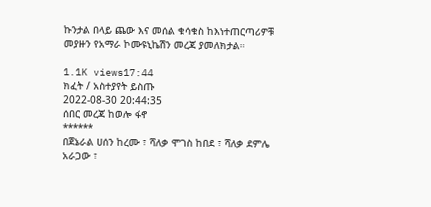ኩንታል በላይ ጨው እና መሰል ቁሳቁስ ከእነተጠርጣሪዎቹ መያዙን የአማራ ኮሙዩኒኬሽን መረጃ ያመለክታል።

1.1K views17:44
ክፈት / አስተያየት ይስጡ
2022-08-30 20:44:35
ሰበር መረጃ ከወሎ ፋኖ
******
በጀኔራል ሀሰን ከረሙ ፣ ሻለቃ ሞገስ ከበደ ፣ ሻለቃ ደምሌ አራጋው ፣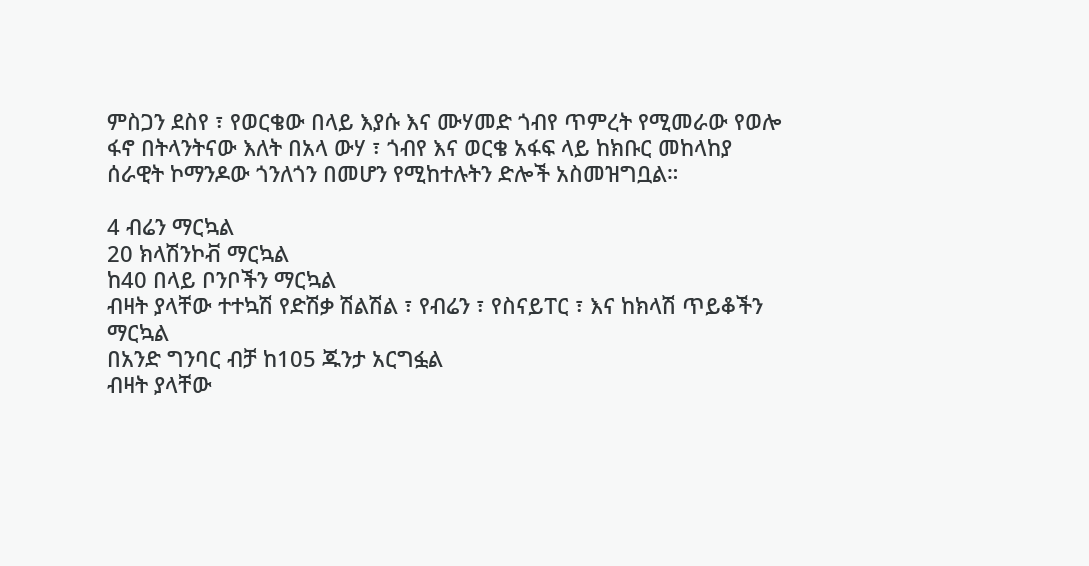ምስጋን ደስየ ፣ የወርቄው በላይ እያሱ እና ሙሃመድ ጎብየ ጥምረት የሚመራው የወሎ ፋኖ በትላንትናው እለት በአላ ውሃ ፣ ጎብየ እና ወርቄ አፋፍ ላይ ከክቡር መከላከያ ሰራዊት ኮማንዶው ጎንለጎን በመሆን የሚከተሉትን ድሎች አስመዝግቧል።

4 ብሬን ማርኳል
20 ክላሽንኮቭ ማርኳል
ከ40 በላይ ቦንቦችን ማርኳል
ብዛት ያላቸው ተተኳሽ የድሽቃ ሽልሽል ፣ የብሬን ፣ የስናይፐር ፣ እና ከክላሽ ጥይቆችን ማርኳል
በአንድ ግንባር ብቻ ከ105 ጁንታ አርግፏል
ብዛት ያላቸው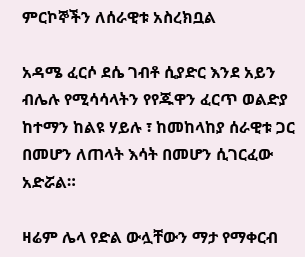ምርኮኞችን ለሰራዊቱ አስረክቧል

አዳሜ ፈርሶ ደሴ ገብቶ ሲያድር እንደ አይን ብሌሉ የሚሳሳላትን የየጁዋን ፈርጥ ወልድያ ከተማን ከልዩ ሃይሉ ፣ ከመከላከያ ሰራዊቱ ጋር በመሆን ለጠላት እሳት በመሆን ሲገርፈው አድሯል።

ዛሬም ሌላ የድል ውሏቸውን ማታ የማቀርብ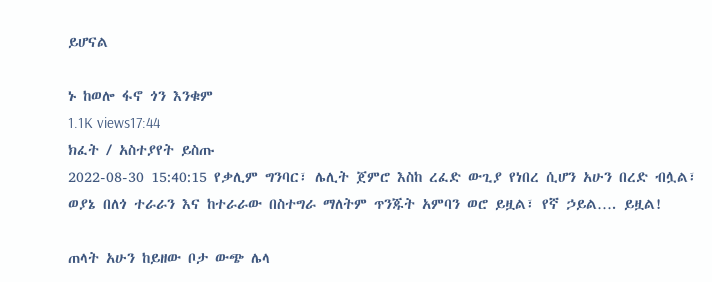ይሆናል

ኑ ከወሎ ፋኖ ጎን እንቁም
1.1K views17:44
ክፈት / አስተያየት ይስጡ
2022-08-30 15:40:15 የቃሊም ግንባር፣ ሌሊት ጀምሮ እስከ ረፈድ ውጊያ የነበረ ሲሆን አሁን በረድ ብሏል፣ ወያኔ በለጎ ተራራን እና ከተራራው በስተግራ ማለትም ጥንጁት አምባን ወሮ ይዟል፣ የኛ ኃይል…. ይዟል!

ጠላት አሁን ከይዘው ቦታ ውጭ ሌላ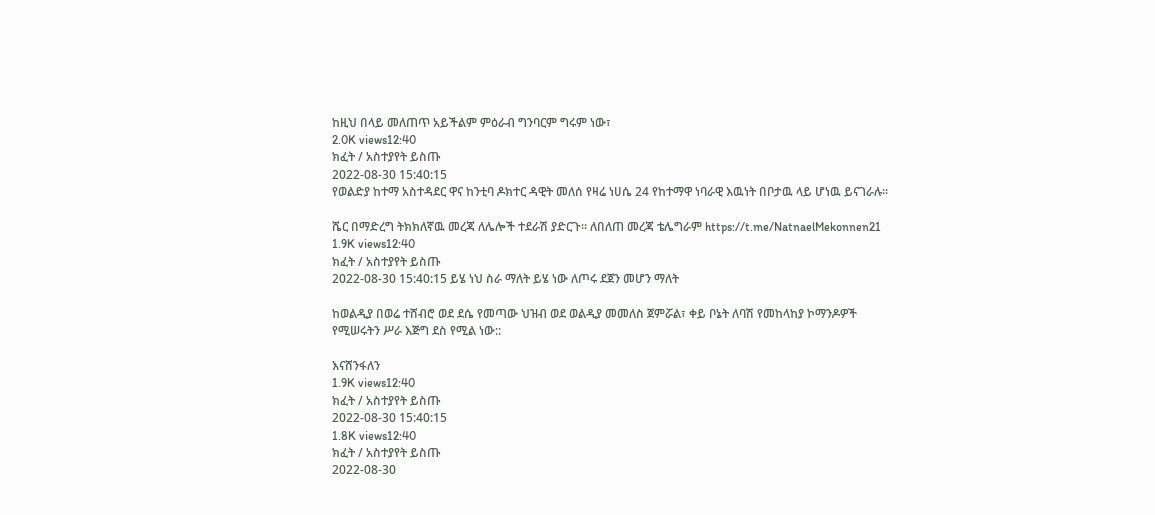ከዚህ በላይ መለጠጥ አይችልም ምዕራብ ግንባርም ግሩም ነው፣
2.0K views12:40
ክፈት / አስተያየት ይስጡ
2022-08-30 15:40:15
የወልድያ ከተማ አስተዳደር ዋና ከንቲባ ዶክተር ዳዊት መለሰ የዛሬ ነሀሴ 24 የከተማዋ ነባራዊ እዉነት በቦታዉ ላይ ሆነዉ ይናገራሉ።

ሼር በማድረግ ትክክለኛዉ መረጃ ለሌሎች ተደራሽ ያድርጉ። ለበለጠ መረጃ ቴሌግራም https://t.me/NatnaelMekonnen21
1.9K views12:40
ክፈት / አስተያየት ይስጡ
2022-08-30 15:40:15 ይሄ ነህ ስራ ማለት ይሄ ነው ለጦሩ ደጀን መሆን ማለት

ከወልዲያ በወሬ ተሸብሮ ወደ ደሴ የመጣው ህዝብ ወደ ወልዲያ መመለስ ጀምሯል፣ ቀይ ቦኔት ለባሽ የመከላከያ ኮማንዶዎች የሚሠሩትን ሥራ እጅግ ደስ የሚል ነው::

እናሸንፋለን
1.9K views12:40
ክፈት / አስተያየት ይስጡ
2022-08-30 15:40:15
1.8K views12:40
ክፈት / አስተያየት ይስጡ
2022-08-30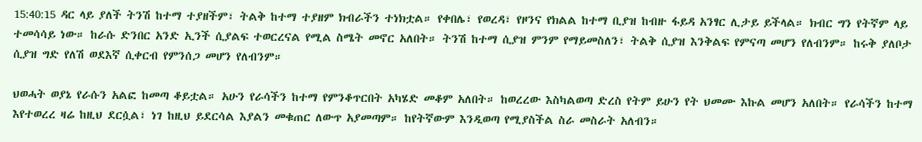15:40:15 ዳር ላይ ያለች ትንሽ ከተማ ተያዘችም፣ ትልቅ ከተማ ተያዘም ክብራችን ተነክቷል። የቀበሌ፣ የወረዳ፣ የዞንና የክልል ከተማ ቢያዝ ከብዙ ፋይዳ አንፃር ሊታይ ይችላል። ክብር ግን የትኛም ላይ ተመሳሳይ ነው። ከራሱ ድንበር አንድ ኢንች ሲያልፍ ተወርረናል የሚል ስሜት መኖር አለበት። ትንሽ ከተማ ሲያዝ ምንም የማይመስለን፣ ትልቅ ሲያዝ እንቅልፍ የምናጣ መሆን የለብንም። ከሩቅ ያለቦታ ሲያዝ ግድ የለሽ ወደእኛ ሲቀርብ የምንሰጋ መሆን የለብንም።

ህወሓት ወያኔ የራሱን አልፎ ከመጣ ቆይቷል። አሁን የራሳችን ከተማ የምንቆጥርበት አካሄድ መቆም አለበት። ከወረረው እስካልወጣ ድረስ የትም ይሁን የት ህመሙ እኩል መሆን አለበት። የራሳችን ከተማ እየተወረረ ዛሬ ከዚህ ደርሷል፣ ነገ ከዚህ ይደርሳል እያልን መቁጠር ለውጥ አያመጣም። ከየትኛውም እንዲወጣ የሚያስችል ስራ መስራት አለብን።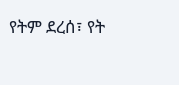የትም ደረሰ፣ የት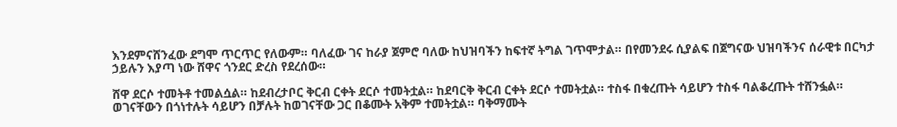እንደምናሸንፈው ደግሞ ጥርጥር የለውም። ባለፈው ገና ከራያ ጀምሮ ባለው ከህዝባችን ከፍተኛ ትግል ገጥሞታል። በየመንደሩ ሲያልፍ በጀግናው ህዝባችንና ሰራዊቱ በርካታ ኃይሉን እያጣ ነው ሸዋና ጎንደር ድረስ የደረሰው።

ሸዋ ደርሶ ተመትቶ ተመልሷል። ከደብረታቦር ቅርብ ርቀት ደርሶ ተመትቷል። ከደባርቅ ቅርብ ርቀት ደርሶ ተመትቷል። ተስፋ በቁረጡት ሳይሆን ተስፋ ባልቆረጡት ተሸንፏል። ወገናቸውን በጎነተሉት ሳይሆን በቻሉት ከወገናቸው ጋር በቆሙት አቅም ተመትቷል። ባቅማሙት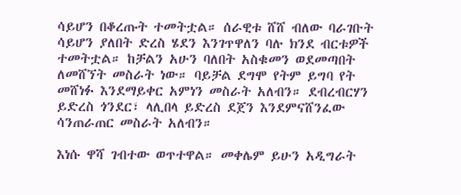ሳይሆን በቆረጡት ተመትቷል። ሰራዊቱ ሸሸ ብለው ባራገቡት ሳይሆን ያለበት ድረስ ሄደን እንገጥዋለን ባሉ ክንደ ብርቱዎች ተመትቷል። ከቻልን አሁን ባለበት አስቁመን ወደመጣበት ለመሸኘት መስራት ነው። ባይቻል ደግሞ የትም ይግባ የት መሸነፉ እንደማይቀር አምነን መስራት አለብን። ደብረብርሃን ይድረስ ጎንደር፣ ላሊበላ ይድረስ ደጀን እንደምናሸንፈው ሳንጠራጠር መስራት አለብን።

እነሱ ዋሻ ገብተው ወጥተዋል። መቀሌም ይሁን አዲግራት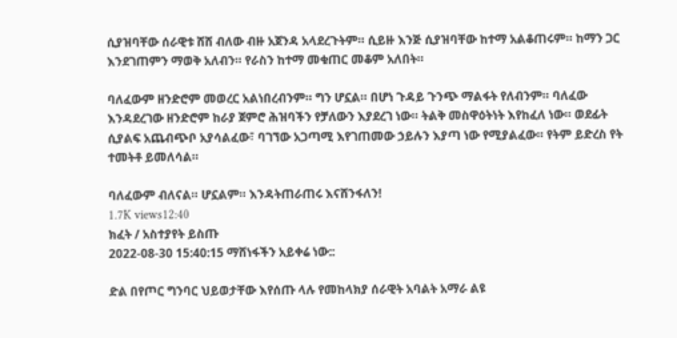ሲያዝባቸው ሰራዊቱ ሸሸ ብለው ብዙ አጀንዳ አላደረጉትም። ሲይዙ እንጅ ሲያዝባቸው ከተማ አልቆጠሩም። ከማን ጋር እንደገጠምን ማወቅ አለብን። የራስን ከተማ መቁጠር መቆም አለበት።

ባለፈውም ዘንድሮም መወረር አልነበረብንም። ግን ሆኗል። በሆነ ጉዳይ ጉንጭ ማልፋት የለብንም። ባለፈው እንዳደረገው ዘንድሮም ከራያ ጀምሮ ሕዝባችን የቻለውን እያደረገ ነው። ትልቅ መስዋዕትነት እየከፈለ ነው። ወደፊት ሲያልፍ አጨብጭቦ አያሳልፈው፣ ባገኘው አጋጣሚ እየገጠመው ኃይሉን እያጣ ነው የሚያልፈው። የትም ይድረስ የት ተመትቶ ይመለሳል።

ባለፈውም ብለናል። ሆኗልም። እንዳትጠራጠሩ እናሸንፋለን!
1.7K views12:40
ክፈት / አስተያየት ይስጡ
2022-08-30 15:40:15 ማሸነፋችን አይቀሬ ነው::

ድል በየጦር ግንባር ህይወታቸው እየሰጡ ላሉ የመከላክያ ሰራዊት አባልት አማራ ልዩ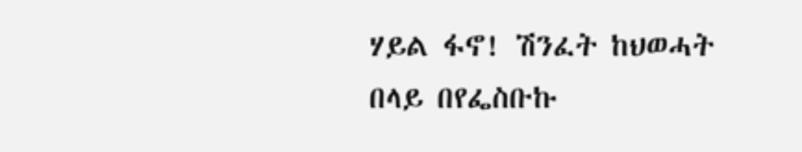ሃይል ፋኖ! ሽንፈት ከህወሓት በላይ በየፌስቡኩ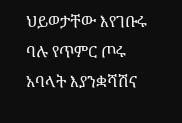ህይወታቸው እየገቡሩ ባሉ የጥምር ጦሩ አባላት እያንቋሻሽና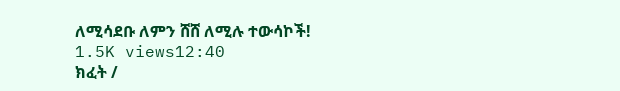ለሚሳደቡ ለምን ሸሸ ለሚሉ ተውሳኮች!
1.5K views12:40
ክፈት /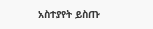አስተያየት ይስጡ